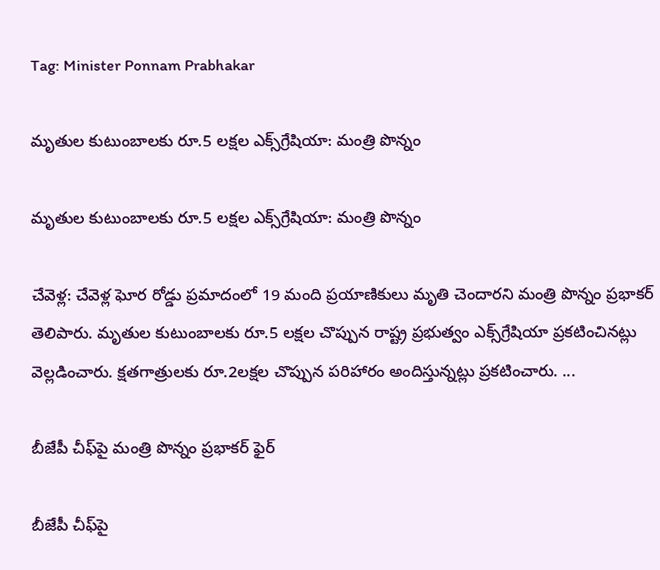Tag: Minister Ponnam Prabhakar

మృతుల కుటుంబాలకు రూ.5 లక్షల ఎక్స్‌గ్రేషియా: మంత్రి పొన్నం

మృతుల కుటుంబాలకు రూ.5 లక్షల ఎక్స్‌గ్రేషియా: మంత్రి పొన్నం

చేవెళ్ల: చేవెళ్ల ఘోర రోడ్డు ప్రమాదంలో 19 మంది ప్రయాణికులు మృతి చెందారని మంత్రి పొన్నం ప్రభాకర్ తెలిపారు. మృతుల కుటుంబాలకు రూ.5 లక్షల చొప్పున రాష్ట్ర ప్రభుత్వం ఎక్స్‌గ్రేషియా ప్రకటించినట్లు వెల్లడించారు. క్షతగాత్రులకు రూ.2లక్షల చొప్పున పరిహారం అందిస్తున్నట్లు ప్రకటించారు. ...

బీజేపీ చీఫ్‌పై మంత్రి పొన్నం ప్రభాకర్‌ ఫైర్‌

బీజేపీ చీఫ్‌పై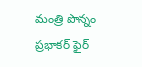మంత్రి పొన్నం ప్రభాకర్‌ ఫైర్‌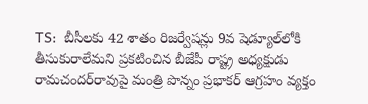TS:  బీసీలకు 42 శాతం రిజర్వేషన్లు 9వ షెడ్యూల్‌లోకి తీసుకురాలేమని ప్రకటించిన బీజేపీ రాష్ట్ర అధ్యక్షుడు రామచందర్‌రావుపై మంత్రి పొన్నం ప్రభాకర్‌ ఆగ్రహం వ్యక్తం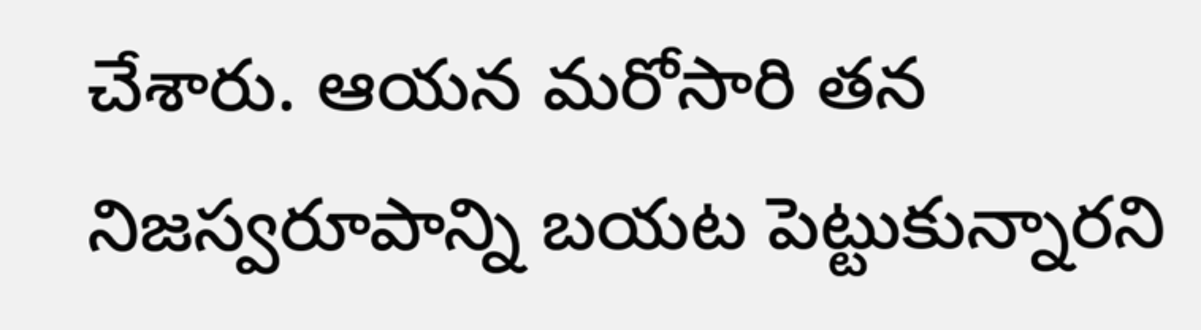చేశారు. ఆయన మరోసారి తన నిజస్వరూపాన్ని బయట పెట్టుకున్నారని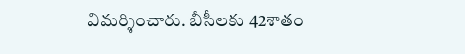విమర్శించారు. బీసీలకు 42శాతం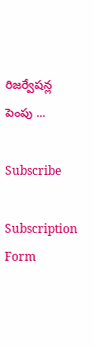రిజర్వేషన్ల పెంపు ...

Subscribe

Subscription Form